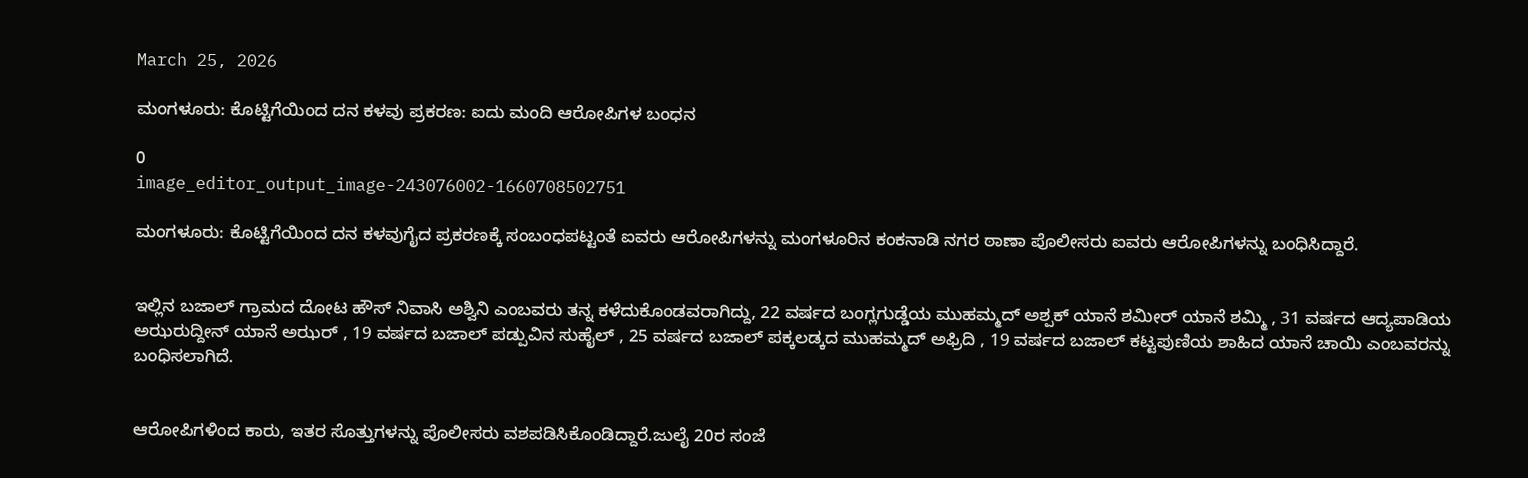March 25, 2026

ಮಂಗಳೂರು: ಕೊಟ್ಟಿಗೆಯಿಂದ ದನ ಕಳವು ಪ್ರಕರಣ: ಐದು ಮಂದಿ ಆರೋಪಿಗಳ ಬಂಧನ

0
image_editor_output_image-243076002-1660708502751

ಮಂಗಳೂರು: ಕೊಟ್ಟಿಗೆಯಿಂದ ದನ ಕಳವುಗೈದ ಪ್ರಕರಣಕ್ಕೆ ಸಂಬಂಧಪಟ್ಟಂತೆ ಐವರು ಆರೋಪಿಗಳನ್ನು ಮಂಗಳೂರಿನ ಕಂಕನಾಡಿ ನಗರ ಠಾಣಾ ಪೊಲೀಸರು ಐವರು ಆರೋಪಿಗಳನ್ನು ಬಂಧಿಸಿದ್ದಾರೆ.


ಇಲ್ಲಿನ ಬಜಾಲ್ ಗ್ರಾಮದ ದೋಟ ಹೌಸ್ ನಿವಾಸಿ ಅಶ್ವಿನಿ ಎಂಬವರು ತನ್ನ ಕಳೆದುಕೊಂಡವರಾಗಿದ್ದು, 22 ವರ್ಷದ ಬಂಗ್ಲಗುಡ್ಡೆಯ ಮುಹಮ್ಮದ್ ಅಶ್ಪಕ್ ಯಾನೆ ಶಮೀರ್ ಯಾನೆ ಶಮ್ಮಿ , 31 ವರ್ಷದ ಆದ್ಯಪಾಡಿಯ ಅಝರುದ್ದೀನ್ ಯಾನೆ ಅಝರ್ , 19 ವರ್ಷದ ಬಜಾಲ್ ಪಡ್ಪುವಿನ ಸುಹೈಲ್ , 25 ವರ್ಷದ ಬಜಾಲ್ ಪಕ್ಕಲಡ್ಕದ ಮುಹಮ್ಮದ್ ಅಫ್ರಿದಿ , 19 ವರ್ಷದ ಬಜಾಲ್ ಕಟ್ಟಪುಣಿಯ ಶಾಹಿದ ಯಾನೆ ಚಾಯಿ ಎಂಬವರನ್ನು ಬಂಧಿಸಲಾಗಿದೆ.


ಆರೋಪಿಗಳಿಂದ ಕಾರು, ಇತರ ಸೊತ್ತುಗಳನ್ನು ಪೊಲೀಸರು ವಶಪಡಿಸಿಕೊಂಡಿದ್ದಾರೆ.ಜುಲೈ 20ರ ಸಂಜೆ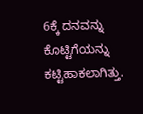6ಕ್ಕೆ ದನವನ್ನು ಕೊಟ್ಟಿಗೆಯನ್ನು ಕಟ್ಟಿಹಾಕಲಾಗಿತ್ತು.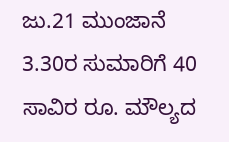ಜು.21 ಮುಂಜಾನೆ 3.30ರ ಸುಮಾರಿಗೆ 40 ಸಾವಿರ ರೂ. ಮೌಲ್ಯದ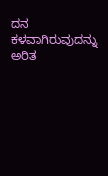ದನ ಕಳವಾಗಿರುವುದನ್ನು ಅರಿತ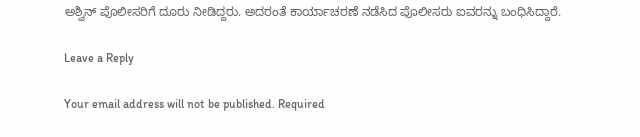ಅಶ್ವಿನ್ ಪೊಲೀಸರಿಗೆ ದೂರು ನೀಡಿದ್ದರು. ಅದರಂತೆ ಕಾರ್ಯಾಚರಣೆ ನಡೆಸಿದ ಪೊಲೀಸರು ಐವರನ್ನು ಬಂಧಿಸಿದ್ದಾರೆ.

Leave a Reply

Your email address will not be published. Required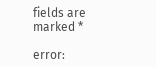fields are marked *

error: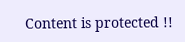Content is protected !!